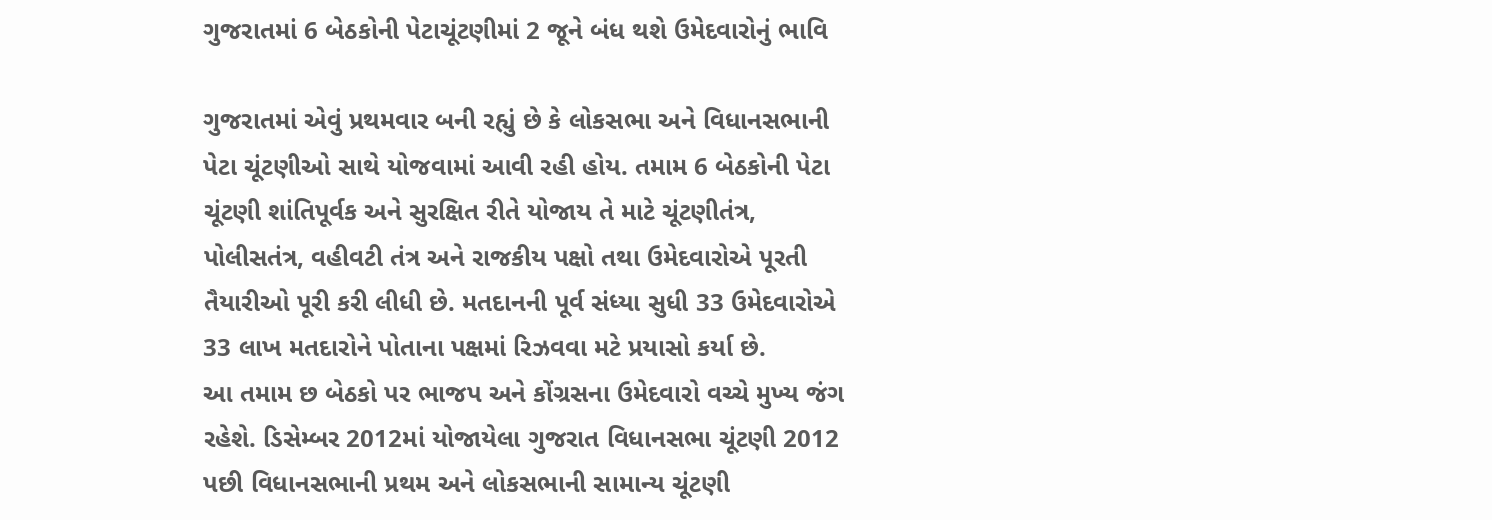ગુજરાતમાં 6 બેઠકોની પેટાચૂંટણીમાં 2 જૂને બંધ થશે ઉમેદવારોનું ભાવિ

ગુજરાતમાં એવું પ્રથમવાર બની રહ્યું છે કે લોકસભા અને વિધાનસભાની પેટા ચૂંટણીઓ સાથે યોજવામાં આવી રહી હોય. તમામ 6 બેઠકોની પેટા ચૂંટણી શાંતિપૂર્વક અને સુરક્ષિત રીતે યોજાય તે માટે ચૂંટણીતંત્ર, પોલીસતંત્ર, વહીવટી તંત્ર અને રાજકીય પક્ષો તથા ઉમેદવારોએ પૂરતી તૈયારીઓ પૂરી કરી લીધી છે. મતદાનની પૂર્વ સંધ્યા સુધી 33 ઉમેદવારોએ 33 લાખ મતદારોને પોતાના પક્ષમાં રિઝવવા મટે પ્રયાસો કર્યા છે.
આ તમામ છ બેઠકો પર ભાજપ અને કોંગ્રસના ઉમેદવારો વચ્ચે મુખ્ય જંગ રહેશે. ડિસેમ્બર 2012માં યોજાયેલા ગુજરાત વિધાનસભા ચૂંટણી 2012 પછી વિધાનસભાની પ્રથમ અને લોકસભાની સામાન્ય ચૂંટણી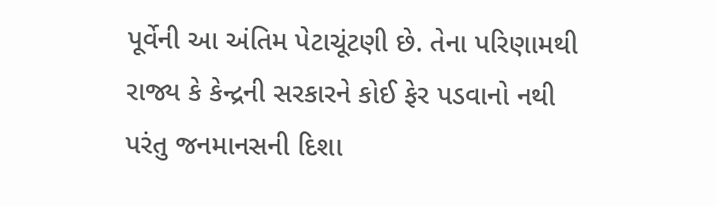પૂર્વેની આ અંતિમ પેટાચૂંટણી છે. તેના પરિણામથી રાજ્ય કે કેન્દ્રની સરકારને કોઈ ફેર પડવાનો નથી પરંતુ જનમાનસની દિશા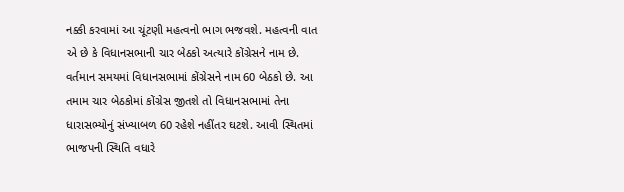નક્કી કરવામાં આ ચૂંટણી મહત્વનો ભાગ ભજવશે. મહત્વની વાત એ છે કે વિધાનસભાની ચાર બેઠકો અત્યારે કોંગ્રેસને નામ છે. વર્તમાન સમયમાં વિધાનસભામાં કોંગ્રેસને નામ 60 બેઠકો છે. આ તમામ ચાર બેઠકોમાં કોંગ્રેસ જીતશે તો વિધાનસભામાં તેના ધારાસભ્યોનું સંખ્યાબળ 60 રહેશે નહીંતર ઘટશે. આવી સ્થિતમાં ભાજપની સ્થિતિ વધારે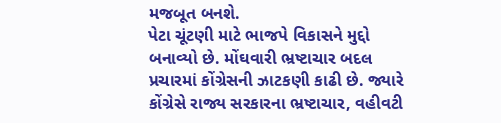મજબૂત બનશે.
પેટા ચૂંટણી માટે ભાજપે વિકાસને મુદ્દો બનાવ્યો છે. મોંઘવારી ભ્રષ્ટાચાર બદલ પ્રચારમાં કોંગ્રેસની ઝાટકણી કાઢી છે. જ્યારે કોંગ્રેસે રાજ્ય સરકારના ભ્રષ્ટાચાર, વહીવટી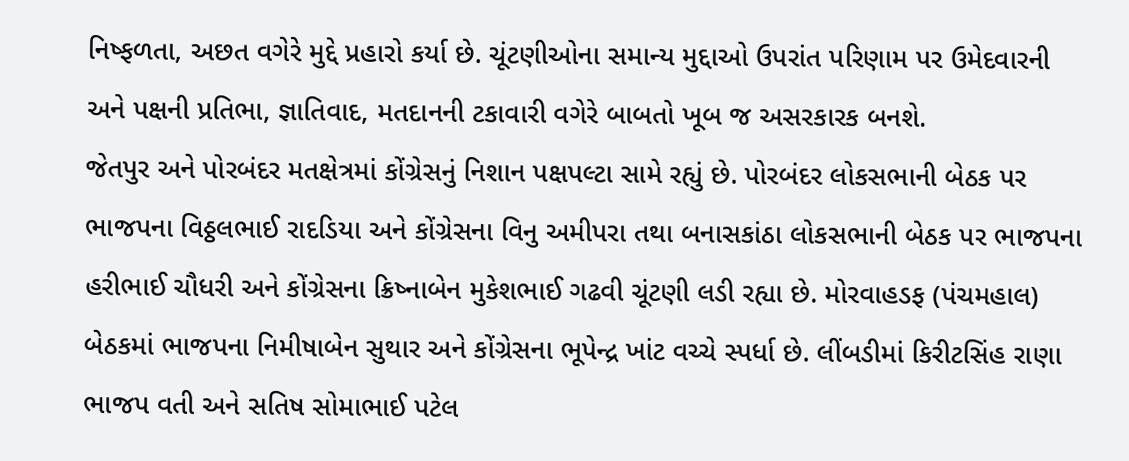નિષ્ફળતા, અછત વગેરે મુદ્દે પ્રહારો કર્યા છે. ચૂંટણીઓના સમાન્ય મુદ્દાઓ ઉપરાંત પરિણામ પર ઉમેદવારની અને પક્ષની પ્રતિભા, જ્ઞાતિવાદ, મતદાનની ટકાવારી વગેરે બાબતો ખૂબ જ અસરકારક બનશે.
જેતપુર અને પોરબંદર મતક્ષેત્રમાં કોંગ્રેસનું નિશાન પક્ષપલ્ટા સામે રહ્યું છે. પોરબંદર લોકસભાની બેઠક પર ભાજપના વિઠ્ઠલભાઈ રાદડિયા અને કોંગ્રેસના વિનુ અમીપરા તથા બનાસકાંઠા લોકસભાની બેઠક પર ભાજપના હરીભાઈ ચૌધરી અને કોંગ્રેસના ક્રિષ્નાબેન મુકેશભાઈ ગઢવી ચૂંટણી લડી રહ્યા છે. મોરવાહડફ (પંચમહાલ) બેઠકમાં ભાજપના નિમીષાબેન સુથાર અને કોંગ્રેસના ભૂપેન્દ્ર ખાંટ વચ્ચે સ્પર્ધા છે. લીંબડીમાં કિરીટસિંહ રાણા ભાજપ વતી અને સતિષ સોમાભાઈ પટેલ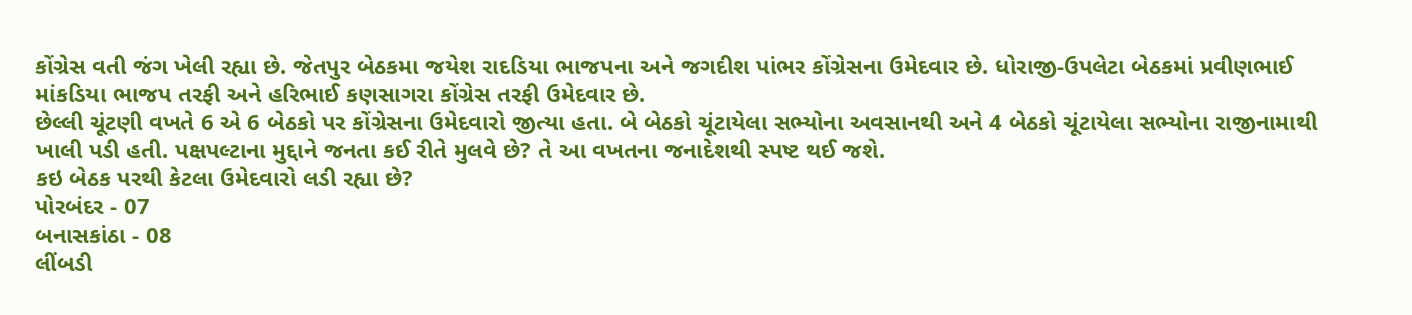કોંગ્રેસ વતી જંગ ખેલી રહ્યા છે. જેતપુર બેઠકમા જયેશ રાદડિયા ભાજપના અને જગદીશ પાંભર કોંગ્રેસના ઉમેદવાર છે. ધોરાજી-ઉપલેટા બેઠકમાં પ્રવીણભાઈ માંકડિયા ભાજપ તરફી અને હરિભાઈ કણસાગરા કોંગ્રેસ તરફી ઉમેદવાર છે.
છેલ્લી ચૂંટણી વખતે 6 એ 6 બેઠકો પર કોંગ્રેસના ઉમેદવારો જીત્યા હતા. બે બેઠકો ચૂંટાયેલા સભ્યોના અવસાનથી અને 4 બેઠકો ચૂંટાયેલા સભ્યોના રાજીનામાથી ખાલી પડી હતી. પક્ષપલ્ટાના મુદ્દાને જનતા કઈ રીતે મુલવે છે? તે આ વખતના જનાદેશથી સ્પષ્ટ થઈ જશે.
કઇ બેઠક પરથી કેટલા ઉમેદવારો લડી રહ્યા છે?
પોરબંદર - 07
બનાસકાંઠા - 08
લીંબડી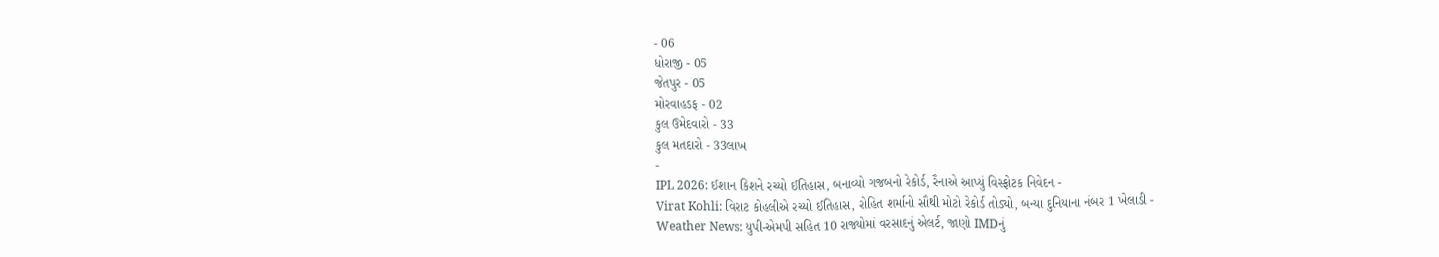- 06
ધોરાજી - 05
જેતપુર - 05
મોરવાહડફ - 02
કુલ ઉમેદવારો - 33
કુલ મતદારો - 33લાખ
-
IPL 2026: ઈશાન કિશને રચ્યો ઈતિહાસ, બનાવ્યો ગજબનો રેકોર્ડ, રૈનાએ આપ્યું વિસ્ફોટક નિવેદન -
Virat Kohli: વિરાટ કોહલીએ રચ્યો ઈતિહાસ, રોહિત શર્માનો સૌથી મોટો રેકોર્ડ તોડ્યો, બન્યા દુનિયાના નંબર 1 ખેલાડી -
Weather News: યુપી-એમપી સહિત 10 રાજ્યોમાં વરસાદનું એલર્ટ, જાણો IMDનું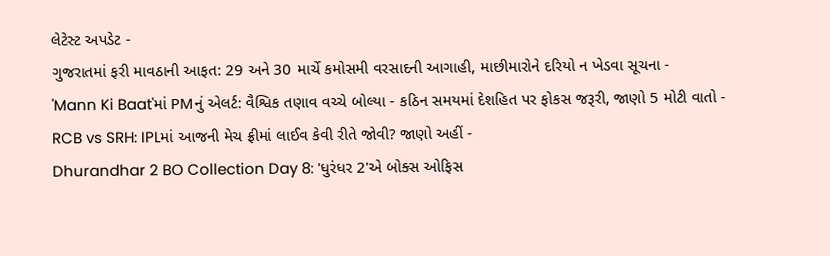લેટેસ્ટ અપડેટ -
ગુજરાતમાં ફરી માવઠાની આફત: 29 અને 30 માર્ચે કમોસમી વરસાદની આગાહી, માછીમારોને દરિયો ન ખેડવા સૂચના -
'Mann Ki Baat'માં PMનું એલર્ટ: વૈશ્વિક તણાવ વચ્ચે બોલ્યા - કઠિન સમયમાં દેશહિત પર ફોકસ જરૂરી, જાણો 5 મોટી વાતો -
RCB vs SRH: IPLમાં આજની મેચ ફ્રીમાં લાઈવ કેવી રીતે જોવી? જાણો અહીં -
Dhurandhar 2 BO Collection Day 8: 'ધુરંધર 2'એ બોક્સ ઓફિસ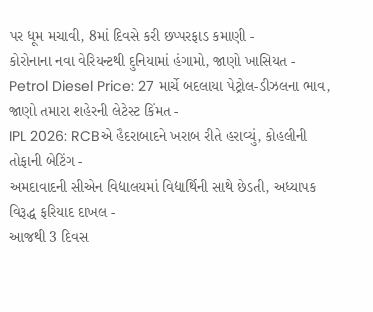પર ધૂમ મચાવી, 8માં દિવસે કરી છપ્પરફાડ કમાણી -
કોરોનાના નવા વેરિયન્ટથી દુનિયામાં હંગામો, જાણો ખાસિયત -
Petrol Diesel Price: 27 માર્ચે બદલાયા પેટ્રોલ-ડીઝલના ભાવ, જાણો તમારા શહેરની લેટેસ્ટ કિંમત -
IPL 2026: RCBએ હૈદરાબાદને ખરાબ રીતે હરાવ્યું, કોહલીની તોફાની બેટિંગ -
અમદાવાદની સીએન વિદ્યાલયમાં વિદ્યાર્થિની સાથે છેડતી, અધ્યાપક વિરૂદ્ધ ફરિયાદ દાખલ -
આજથી 3 દિવસ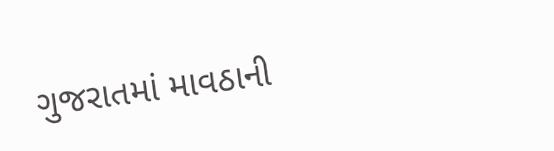ગુજરાતમાં માવઠાની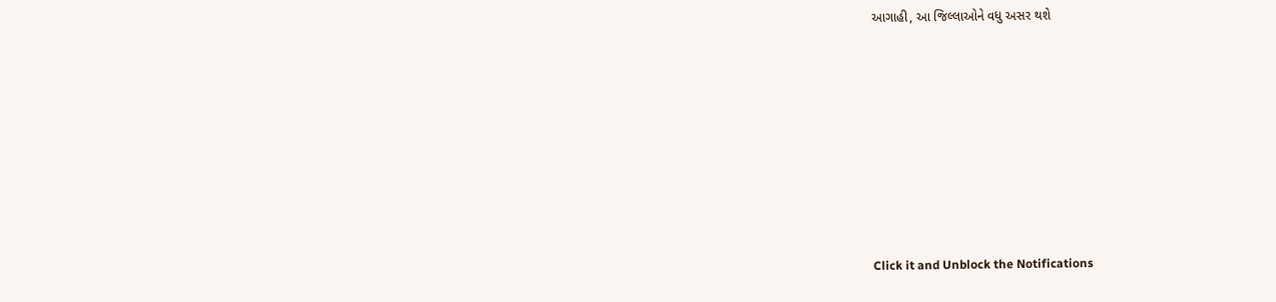આગાહી, આ જિલ્લાઓને વધુ અસર થશે








Click it and Unblock the Notifications